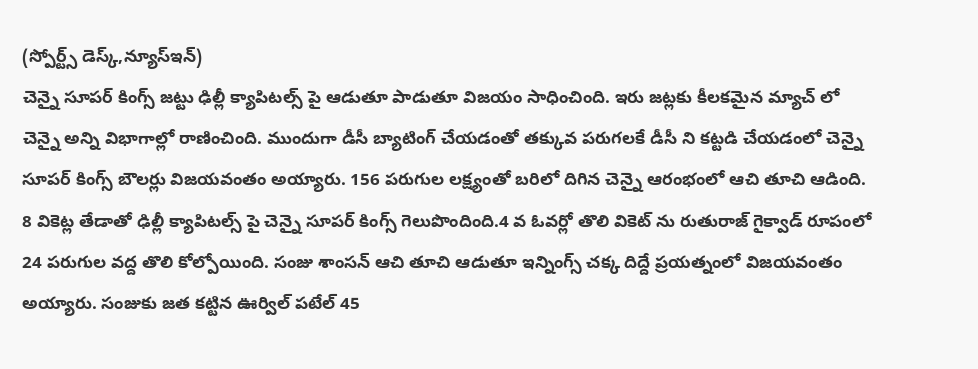(స్పోర్ట్స్ డెస్క్,న్యూస్ఇన్)
చెన్నై సూపర్ కింగ్స్ జట్టు ఢిల్లీ క్యాపిటల్స్ పై ఆడుతూ పాడుతూ విజయం సాధించింది. ఇరు జట్లకు కీలకమైన మ్యాచ్ లో చెన్నై అన్ని విభాగాల్లో రాణించింది. ముందుగా డీసీ బ్యాటింగ్ చేయడంతో తక్కువ పరుగలకే డీసీ ని కట్టడి చేయడంలో చెన్నై సూపర్ కింగ్స్ బౌలర్లు విజయవంతం అయ్యారు. 156 పరుగుల లక్ష్యంతో బరిలో దిగిన చెన్నై ఆరంభంలో ఆచి తూచి ఆడింది. 8 వికెట్ల తేడాతో ఢిల్లీ క్యాపిటల్స్ పై చెన్నై సూపర్ కింగ్స్ గెలుపొందింది.4 వ ఓవర్లో తొలి వికెట్ ను రుతురాజ్ గైక్వాడ్ రూపంలో 24 పరుగుల వద్ద తొలి కోల్పోయింది. సంజు శాంసన్ ఆచి తూచి ఆడుతూ ఇన్నింగ్స్ చక్క దిద్దే ప్రయత్నంలో విజయవంతం అయ్యారు. సంజుకు జత కట్టిన ఊర్విల్ పటేల్ 45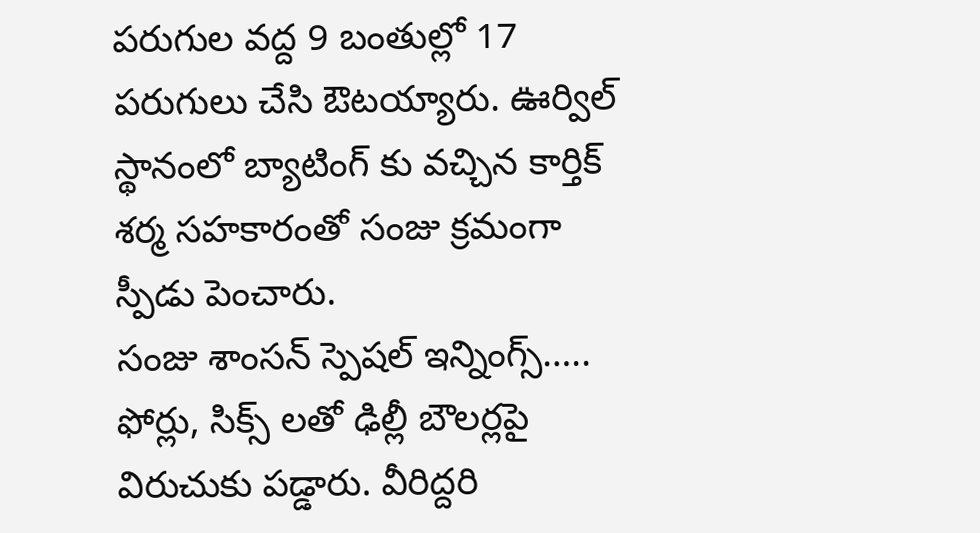పరుగుల వద్ద 9 బంతుల్లో 17 పరుగులు చేసి ఔటయ్యారు. ఊర్విల్ స్థానంలో బ్యాటింగ్ కు వచ్చిన కార్తిక్ శర్మ సహకారంతో సంజు క్రమంగా స్పీడు పెంచారు.
సంజు శాంసన్ స్పెషల్ ఇన్నింగ్స్…..
ఫోర్లు, సిక్స్ లతో ఢిల్లీ బౌలర్లపై విరుచుకు పడ్డారు. వీరిద్దరి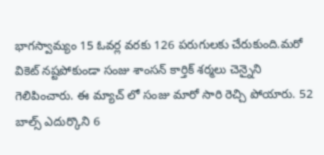భాగస్వామ్యం 15 ఓవర్ల వరకు 126 పరుగులకు చేరుకుంది.మరో వికెట్ నష్టపోకుండా సంజు శాంసన్ కార్తిక్ శర్మలు చెన్నైని గెలిపించారు. ఈ మ్యాచ్ లో సంజు మారో సారి రెచ్చి పోయారు. 52 బాల్స్ ఎదుర్కొని 6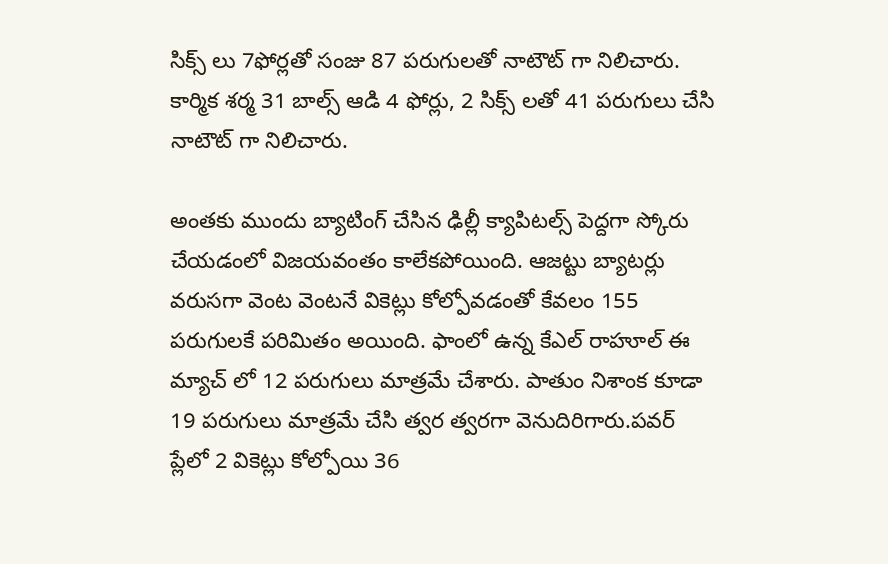సిక్స్ లు 7ఫోర్లతో సంజు 87 పరుగులతో నాటౌట్ గా నిలిచారు. కార్మిక శర్మ 31 బాల్స్ ఆడి 4 ఫోర్లు, 2 సిక్స్ లతో 41 పరుగులు చేసి నాటౌట్ గా నిలిచారు.

అంతకు ముందు బ్యాటింగ్ చేసిన ఢిల్లీ క్యాపిటల్స్ పెద్దగా స్కోరు చేయడంలో విజయవంతం కాలేకపోయింది. ఆజట్టు బ్యాటర్లు వరుసగా వెంట వెంటనే వికెట్లు కోల్పోవడంతో కేవలం 155 పరుగులకే పరిమితం అయింది. ఫాంలో ఉన్న కేఎల్ రాహూల్ ఈ మ్యాచ్ లో 12 పరుగులు మాత్రమే చేశారు. పాతుం నిశాంక కూడా 19 పరుగులు మాత్రమే చేసి త్వర త్వరగా వెనుదిరిగారు.పవర్ ప్లేలో 2 వికెట్లు కోల్పోయి 36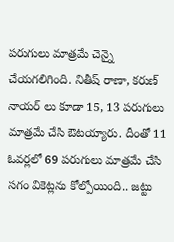పరుగులు మాత్రమే చెన్నై చేయగలిగింది. నితీష్ రాణా, కరుణ్ నాయర్ లు కూడా 15, 13 పరుగులు మాత్రమే చేసి ఔటయ్యారు. దీంతో 11 ఓవర్లలో 69 పరుగులు మాత్రమే చేసి సగం వికెట్లను కోల్పోయింది.. జట్టు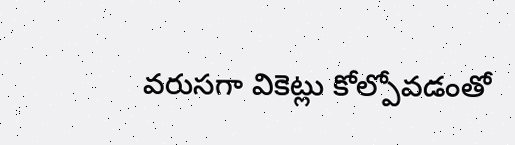వరుసగా వికెట్లు కోల్పోవడంతో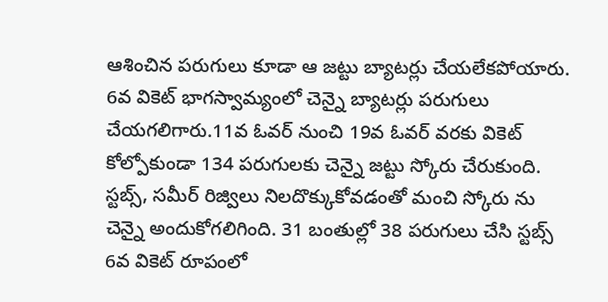ఆశించిన పరుగులు కూడా ఆ జట్టు బ్యాటర్లు చేయలేకపోయారు. 6వ వికెట్ భాగస్వామ్యంలో చెన్నై బ్యాటర్లు పరుగులు చేయగలిగారు.11వ ఓవర్ నుంచి 19వ ఓవర్ వరకు వికెట్ కోల్పోకుండా 134 పరుగులకు చెన్నై జట్టు స్కోరు చేరుకుంది. స్టబ్స్, సమీర్ రిజ్విలు నిలదొక్కుకోవడంతో మంచి స్కోరు ను చెన్నై అందుకోగలిగింది. 31 బంతుల్లో 38 పరుగులు చేసి స్టబ్స్ 6వ వికెట్ రూపంలో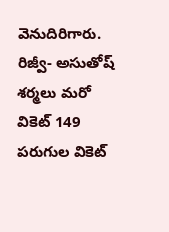వెనుదిరిగారు. రిజ్వీ- అసుతోష్ శర్మలు మరో వికెట్ 149 పరుగుల వికెట్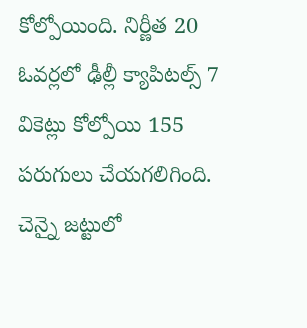కోల్పోయింది. నిర్ణీత 20 ఓవర్లలో ఢీల్లీ క్యాపిటల్స్ 7 వికెట్లు కోల్పోయి 155 పరుగులు చేయగలిగింది. చెన్నై జట్టులో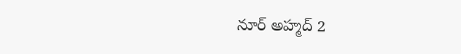నూర్ అహ్మద్ 2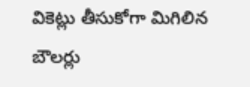వికెట్లు తీసుకోగా మిగిలిన బౌలర్లు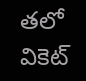తలో వికెట్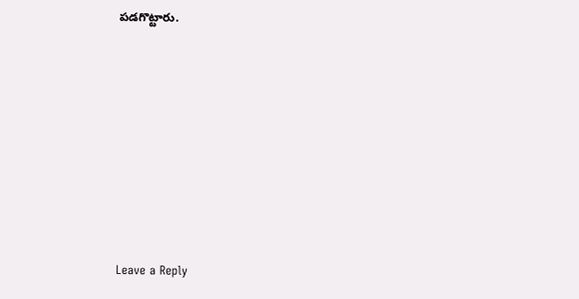పడగొట్టారు.










Leave a Reply